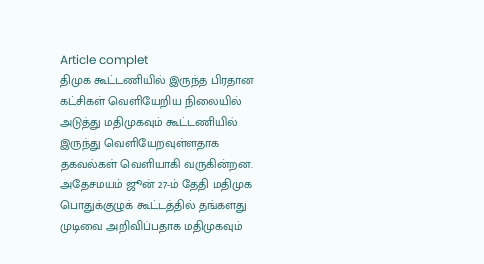Article complet
திமுக கூட்டணியில் இருந்த பிரதான கட்சிகள் வெளியேறிய நிலையில் அடுத்து மதிமுகவும் கூட்டணியில் இருந்து வெளியேறவுள்ளதாக தகவல்கள் வெளியாகி வருகின்றன. அதேசமயம் ஜூன் 27-ம் தேதி மதிமுக பொதுக்குழுக் கூட்டத்தில் தங்களது முடிவை அறிவிப்பதாக மதிமுகவும்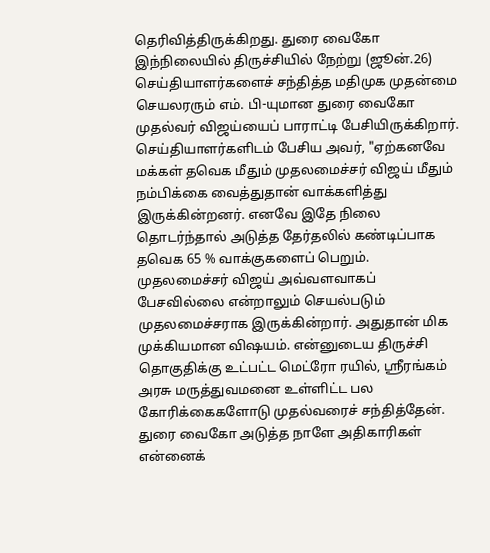தெரிவித்திருக்கிறது. துரை வைகோ இந்நிலையில் திருச்சியில் நேற்று (ஜூன்.26) செய்தியாளர்களைச் சந்தித்த மதிமுக முதன்மை செயலரரும் எம். பி-யுமான துரை வைகோ முதல்வர் விஜய்யைப் பாராட்டி பேசியிருக்கிறார். செய்தியாளர்களிடம் பேசிய அவர், "ஏற்கனவே மக்கள் தவெக மீதும் முதலமைச்சர் விஜய் மீதும் நம்பிக்கை வைத்துதான் வாக்களித்து இருக்கின்றனர். எனவே இதே நிலை தொடர்ந்தால் அடுத்த தேர்தலில் கண்டிப்பாக தவெக 65 % வாக்குகளைப் பெறும். முதலமைச்சர் விஜய் அவ்வளவாகப் பேசவில்லை என்றாலும் செயல்படும் முதலமைச்சராக இருக்கின்றார். அதுதான் மிக முக்கியமான விஷயம். என்னுடைய திருச்சி தொகுதிக்கு உட்பட்ட மெட்ரோ ரயில், ஸ்ரீரங்கம் அரசு மருத்துவமனை உள்ளிட்ட பல கோரிக்கைகளோடு முதல்வரைச் சந்தித்தேன். துரை வைகோ அடுத்த நாளே அதிகாரிகள் என்னைக்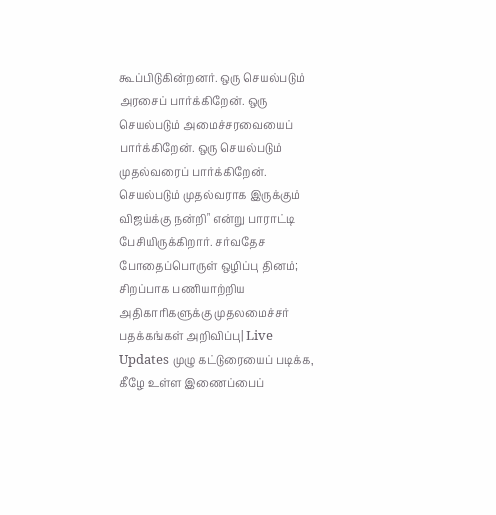கூப்பிடுகின்றனர். ஒரு செயல்படும் அரசைப் பார்க்கிறேன். ஒரு செயல்படும் அமைச்சரவையைப் பார்க்கிறேன். ஒரு செயல்படும் முதல்வரைப் பார்க்கிறேன். செயல்படும் முதல்வராக இருக்கும் விஜய்க்கு நன்றி" என்று பாராட்டி பேசியிருக்கிறார். சர்வதேச போதைப்பொருள் ஒழிப்பு தினம்; சிறப்பாக பணியாற்றிய அதிகாரிகளுக்கு முதலமைச்சர் பதக்கங்கள் அறிவிப்பு| Live Updates முழு கட்டுரையைப் படிக்க, கீழே உள்ள இணைப்பைப்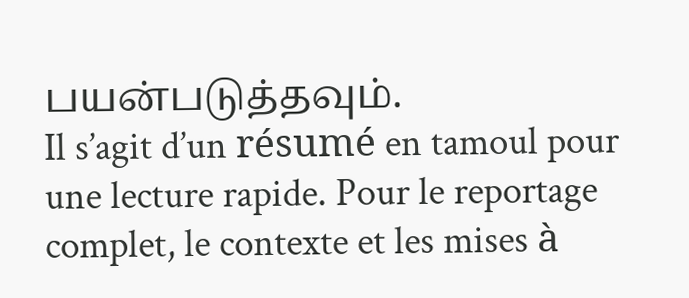பயன்படுத்தவும்.
Il s’agit d’un résumé en tamoul pour une lecture rapide. Pour le reportage complet, le contexte et les mises à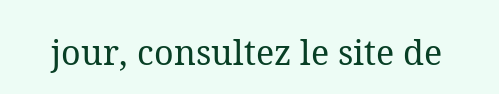jour, consultez le site de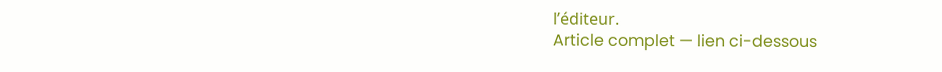l’éditeur.
Article complet — lien ci-dessous